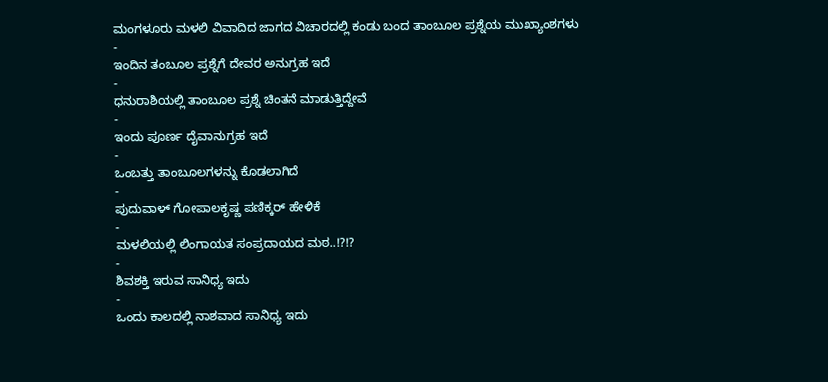ಮಂಗಳೂರು ಮಳಲಿ ವಿವಾದಿದ ಜಾಗದ ವಿಚಾರದಲ್ಲಿ ಕಂಡು ಬಂದ ತಾಂಬೂಲ ಪ್ರಶ್ನೆಯ ಮುಖ್ಯಾಂಶಗಳು
-
ಇಂದಿನ ತಂಬೂಲ ಪ್ರಶ್ನೆಗೆ ದೇವರ ಅನುಗ್ರಹ ಇದೆ
-
ಧನುರಾಶಿಯಲ್ಲಿ ತಾಂಬೂಲ ಪ್ರಶ್ನೆ ಚಿಂತನೆ ಮಾಡುತ್ತಿದ್ದೇವೆ
-
ಇಂದು ಪೂರ್ಣ ದೈವಾನುಗ್ರಹ ಇದೆ
-
ಒಂಬತ್ತು ತಾಂಬೂಲಗಳನ್ನು ಕೊಡಲಾಗಿದೆ
-
ಪುದುವಾಳ್ ಗೋಪಾಲಕೃಷ್ಣ ಪಣಿಕ್ಕರ್ ಹೇಳಿಕೆ
-
ಮಳಲಿಯಲ್ಲಿ ಲಿಂಗಾಯತ ಸಂಪ್ರದಾಯದ ಮಠ..!?!?
-
ಶಿವಶಕ್ತಿ ಇರುವ ಸಾನಿಧ್ಯ ಇದು
-
ಒಂದು ಕಾಲದಲ್ಲಿ ನಾಶವಾದ ಸಾನಿಧ್ಯ ಇದು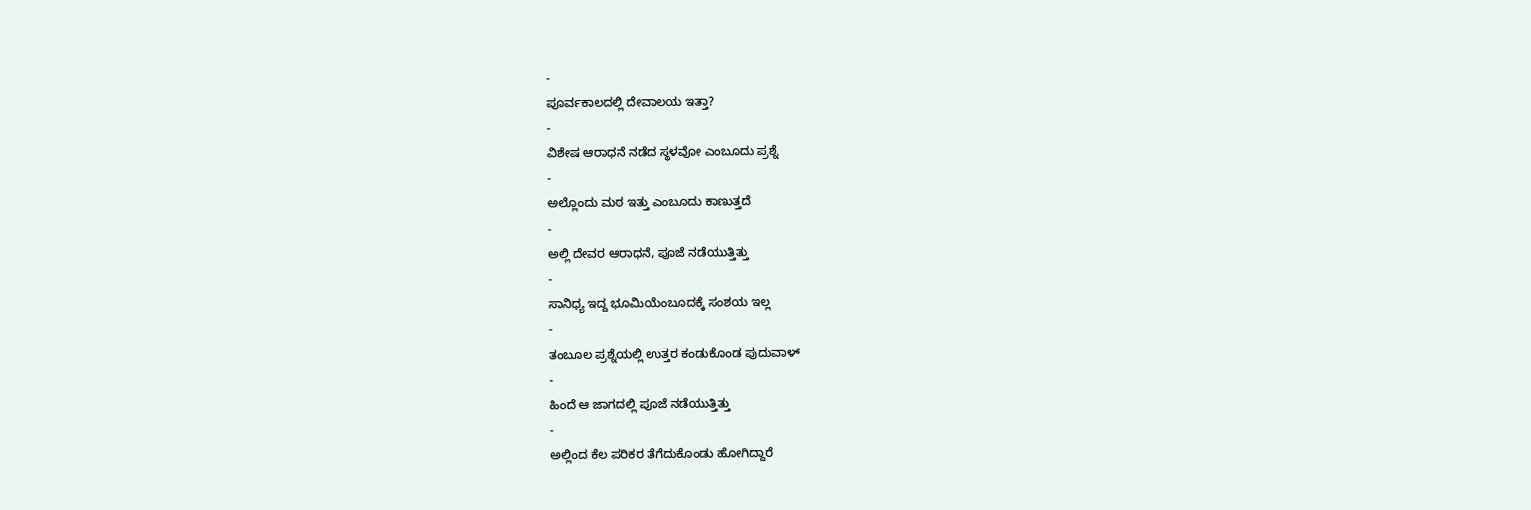-
ಪೂರ್ವಕಾಲದಲ್ಲಿ ದೇವಾಲಯ ಇತ್ತಾ?
-
ವಿಶೇಷ ಆರಾಧನೆ ನಡೆದ ಸ್ಥಳವೋ ಎಂಬೂದು ಪ್ರಶ್ನೆ
-
ಅಲ್ಲೊಂದು ಮಠ ಇತ್ತು ಎಂಬೂದು ಕಾಣುತ್ತದೆ
-
ಅಲ್ಲಿ ದೇವರ ಆರಾಧನೆ, ಪೂಜೆ ನಡೆಯುತ್ತಿತ್ತು
-
ಸಾನಿಧ್ಯ ಇದ್ದ ಭೂಮಿಯೆಂಬೂದಕ್ಕೆ ಸಂಶಯ ಇಲ್ಲ
-
ತಂಬೂಲ ಪ್ರಶ್ನೆಯಲ್ಲಿ ಉತ್ತರ ಕಂಡುಕೊಂಡ ಪುದುವಾಳ್
-
ಹಿಂದೆ ಆ ಜಾಗದಲ್ಲಿ ಪೂಜೆ ನಡೆಯುತ್ತಿತ್ತು
-
ಅಲ್ಲಿಂದ ಕೆಲ ಪರಿಕರ ತೆಗೆದುಕೊಂಡು ಹೋಗಿದ್ದಾರೆ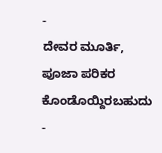-
ದೇವರ ಮೂರ್ತಿ, ಪೂಜಾ ಪರಿಕರ ಕೊಂಡೊಯ್ದಿರಬಹುದು
-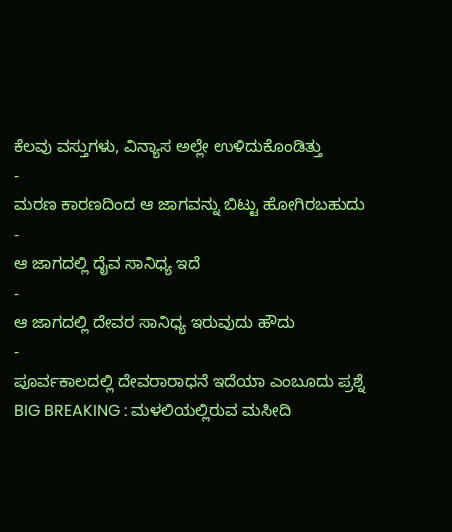ಕೆಲವು ವಸ್ತುಗಳು, ವಿನ್ಯಾಸ ಅಲ್ಲೇ ಉಳಿದುಕೊಂಡಿತ್ತು
-
ಮರಣ ಕಾರಣದಿಂದ ಆ ಜಾಗವನ್ನು ಬಿಟ್ಟು ಹೋಗಿರಬಹುದು
-
ಆ ಜಾಗದಲ್ಲಿ ದೈವ ಸಾನಿಧ್ಯ ಇದೆ
-
ಆ ಜಾಗದಲ್ಲಿ ದೇವರ ಸಾನಿಧ್ಯ ಇರುವುದು ಹೌದು
-
ಪೂರ್ವಕಾಲದಲ್ಲಿ ದೇವರಾರಾಧನೆ ಇದೆಯಾ ಎಂಬೂದು ಪ್ರಶ್ನೆ
BIG BREAKING : ಮಳಲಿಯಲ್ಲಿರುವ ಮಸೀದಿ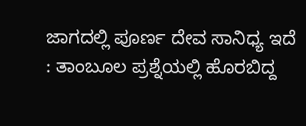ಜಾಗದಲ್ಲಿ ಪೂರ್ಣ ದೇವ ಸಾನಿಧ್ಯ ಇದೆ : ತಾಂಬೂಲ ಪ್ರಶ್ನೆಯಲ್ಲಿ ಹೊರಬಿದ್ದ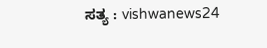ಸತ್ಯ : vishwanews24